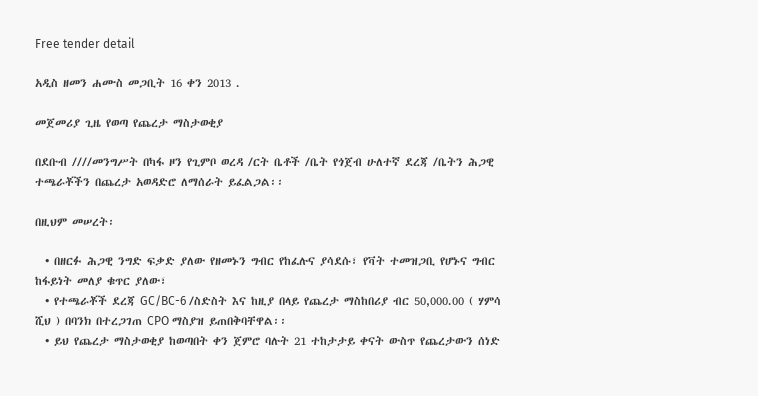Free tender detail

አዲስ ዘመን ሐሙስ መጋቢት 16 ቀን 2013 .

መጀመሪያ ጊዜ የወጣ የጨረታ ማስታወቂያ

በደቡብ ////መንግሥት በካፋ ዞን የጊምቦ ወረዳ /ርት ቤቶች /ቤት የጎጀብ ሁለተኛ ደረጃ /ቤትን ሕጋዊ ተጫራቾችን በጨረታ አወዳድሮ ለማሰራት ይፈልጋል፡፡

በዚህም መሠረት፡

  • በዘርፉ ሕጋዊ ንግድ ፍቃድ ያለው የዘመኑን ግብር የከፈሉና ያሳደሱ፣ የቫት ተመዝጋቢ የሆኑና ግብር ከፋይነት መለያ ቁጥር ያለው፣
  • የተጫራቾች ደረጃ GC/BC-6 /ስድስት እና ከዚያ በላይ የጨረታ ማስከበሪያ ብር 50,000.00 ( ሃምሳ ሺህ ) በባንክ በተረጋገጠ CPO ማስያዝ ይጠበቅባቸዋል፡፡
  • ይህ የጨረታ ማስታወቂያ ከወጣበት ቀን ጀምሮ ባሉት 21 ተከታታይ ቀናት ውስጥ የጨረታውን ሰነድ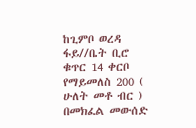ከጊምቦ ወረዳ ፋይ//ቤት ቢሮ ቁጥር 14 ቀርቦ የማይመለስ 200 ( ሁለት መቶ ብር ) በመክፈል መውሰድ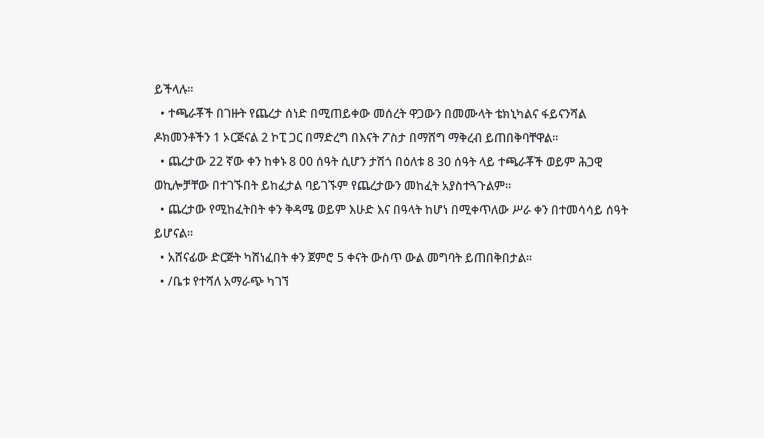ይችላሉ፡፡
  • ተጫራቾች በገዙት የጨረታ ሰነድ በሚጠይቀው መሰረት ዋጋውን በመሙላት ቴክኒካልና ፋይናንሻል ዶክመንቶችን 1 ኦርጅናል 2 ኮፒ ጋር በማድረግ በእናት ፖስታ በማሸግ ማቅረብ ይጠበቅባቸዋል፡፡
  • ጨረታው 22 ኛው ቀን ከቀኑ 8 00 ሰዓት ሲሆን ታሽጎ በዕለቱ 8 30 ሰዓት ላይ ተጫራቾች ወይም ሕጋዊ ወኪሎቻቸው በተገኙበት ይከፈታል ባይገኙም የጨረታውን መከፈት አያስተጓጉልም፡፡
  • ጨረታው የሚከፈትበት ቀን ቅዳሜ ወይም እሁድ እና በዓላት ከሆነ በሚቀጥለው ሥራ ቀን በተመሳሳይ ሰዓት ይሆናል፡፡
  • አሸናፊው ድርጅት ካሸነፈበት ቀን ጀምሮ 5 ቀናት ውስጥ ውል መግባት ይጠበቅበታል፡፡
  • /ቤቱ የተሻለ አማራጭ ካገኘ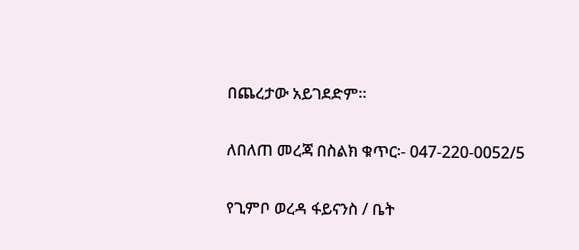በጨረታው አይገደድም፡፡

ለበለጠ መረጃ በስልክ ቁጥር፡- 047-220-0052/5

የጊምቦ ወረዳ ፋይናንስ / ቤት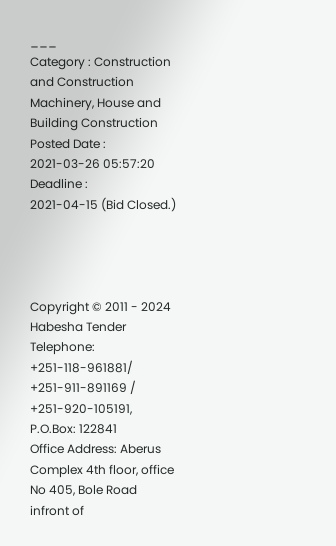___
Category : Construction and Construction Machinery, House and Building Construction
Posted Date : 2021-03-26 05:57:20
Deadline :
2021-04-15 (Bid Closed.)




Copyright © 2011 - 2024 Habesha Tender
Telephone: +251-118-961881/ +251-911-891169 / +251-920-105191, P.O.Box: 122841
Office Address: Aberus Complex 4th floor, office No 405, Bole Road infront of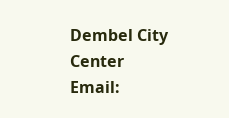Dembel City Center
Email: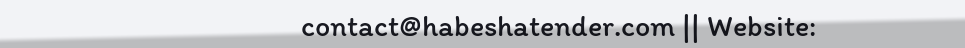contact@habeshatender.com || Website: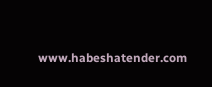www.habeshatender.com